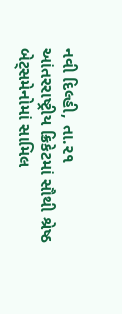નવી દિલ્હી, તા.૨૧
આંતરરાષ્ટ્રીય ક્રિકેટમાં સૌથી શ્રેષ્ઠ બેટ્સમેનોમાં સામિલ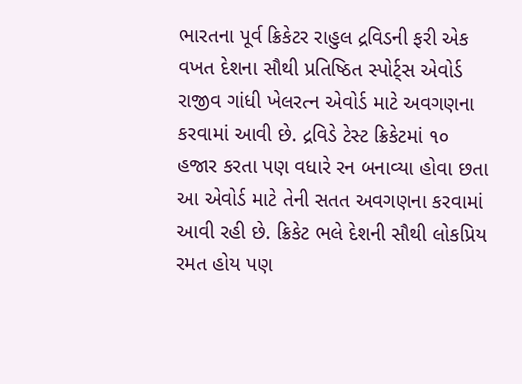ભારતના પૂર્વ ક્રિકેટર રાહુલ દ્રવિડની ફરી એક વખત દેશના સૌથી પ્રતિષ્ઠિત સ્પોર્ટ્સ એવોર્ડ રાજીવ ગાંધી ખેલરત્ન એવોર્ડ માટે અવગણના કરવામાં આવી છે. દ્રવિડે ટેસ્ટ ક્રિકેટમાં ૧૦ હજાર કરતા પણ વધારે રન બનાવ્યા હોવા છતા આ એવોર્ડ માટે તેની સતત અવગણના કરવામાં આવી રહી છે. ક્રિકેટ ભલે દેશની સૌથી લોકપ્રિય રમત હોય પણ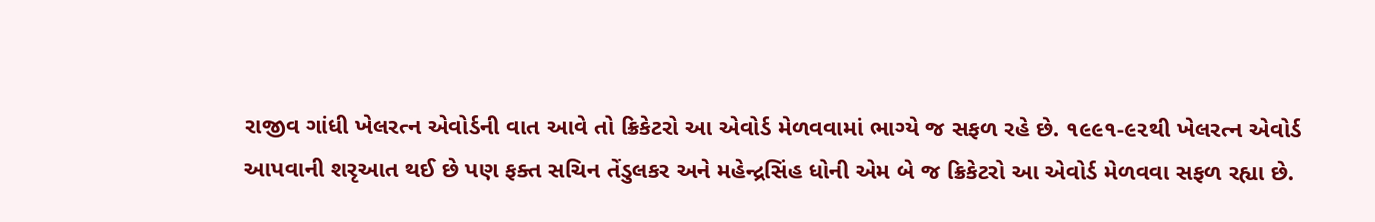રાજીવ ગાંધી ખેલરત્ન એવોર્ડની વાત આવે તો ક્રિકેટરો આ એવોર્ડ મેળવવામાં ભાગ્યે જ સફળ રહે છે. ૧૯૯૧-૯૨થી ખેલરત્ન એવોર્ડ આપવાની શરૃઆત થઈ છે પણ ફક્ત સચિન તેંડુલકર અને મહેન્દ્રસિંહ ધોની એમ બે જ ક્રિકેટરો આ એવોર્ડ મેળવવા સફળ રહ્યા છે.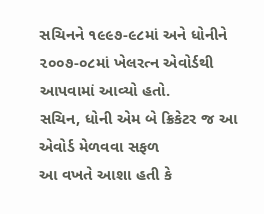સચિનને ૧૯૯૭-૯૮માં અને ધોનીને ૨૦૦૭-૦૮માં ખેલરત્ન એવોર્ડથી આપવામાં આવ્યો હતો.
સચિન, ધોની એમ બે ક્રિકેટર જ આ એવોર્ડ મેળવવા સફળ
આ વખતે આશા હતી કે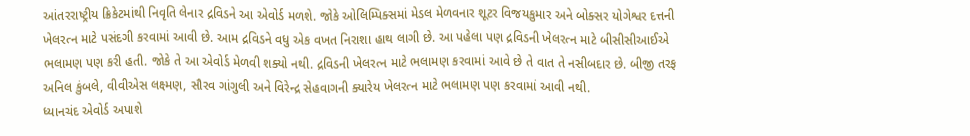આંતરરાષ્ટ્રીય ક્રિકેટમાંથી નિવૃતિ લેનાર દ્રવિડને આ એવોર્ડ મળશે. જોકે ઓલિમ્પિક્સમાં મેડલ મેળવનાર શૂટર વિજયકુમાર અને બોક્સર યોગેશ્વર દત્તની ખેલરત્ન માટે પસંદગી કરવામાં આવી છે. આમ દ્રવિડને વધુ એક વખત નિરાશા હાથ લાગી છે. આ પહેલા પણ દ્રવિડની ખેલરત્ન માટે બીસીસીઆઈએ ભલામણ પણ કરી હતી. જોકે તે આ એવોર્ડ મેળવી શક્યો નથી. દ્રવિડની ખેલરત્ન માટે ભલામણ કરવામાં આવે છે તે વાત તે નસીબદાર છે. બીજી તરફ અનિલ કુંબલે, વીવીએસ લક્ષ્મણ, સૌરવ ગાંગુલી અને વિરેન્દ્ર સેહવાગની ક્યારેય ખેલરત્ન માટે ભલામણ પણ કરવામાં આવી નથી.
ધ્યાનચંદ એવોર્ડ અપાશે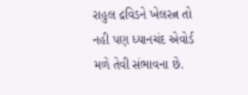રાહુલ દ્રવિડને ખેલરત્ન તો નહી પણ ધ્યાનચંદ એવોર્ડ મળે તેવી સંભાવના છે.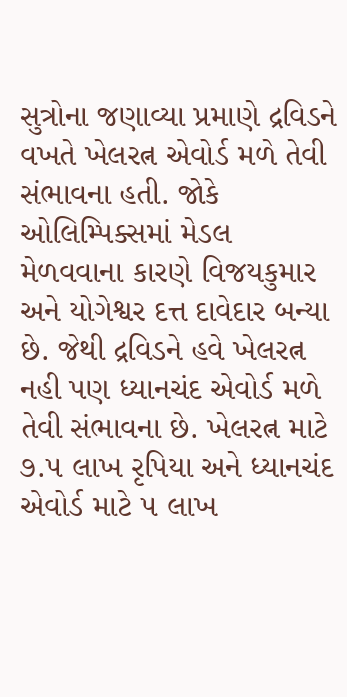સુત્રોના જણાવ્યા પ્રમાણે દ્રવિડને વખતે ખેલરત્ન એવોર્ડ મળે તેવી સંભાવના હતી. જોકે ઓલિમ્પિક્સમાં મેડલ મેળવવાના કારણે વિજયકુમાર અને યોગેશ્વર દત્ત દાવેદાર બન્યા છે. જેથી દ્રવિડને હવે ખેલરત્ન નહી પણ ધ્યાનચંદ એવોર્ડ મળે તેવી સંભાવના છે. ખેલરત્ન માટે ૭.૫ લાખ રૃપિયા અને ધ્યાનચંદ એવોર્ડ માટે ૫ લાખ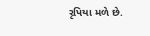રૃપિયા મળે છે.